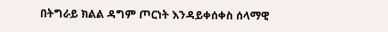በትግራይ ክልል ዳግም ጦርነት እንዳይቀሰቀስ ሰላማዊ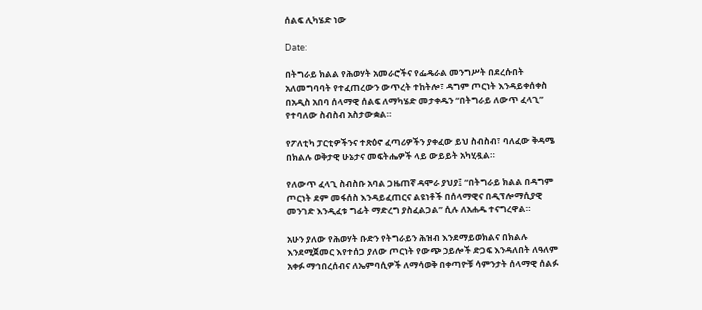ሰልፍ ሊካሄድ ነው

Date:

በትግራይ ክልል የሕወሃት አመራሮችና የፌዴራል መንግሥት በደረሱበት አለመግባባት የተፈጠረውን ውጥረት ተከትሎ፣ ዳግም ጦርነት እንዳይቀሰቀስ በአዲስ አበባ ሰላማዊ ሰልፍ ለማካሄድ መታቀዱን “በትግራይ ለውጥ ፈላጊ” የተባለው ስብስብ አስታውቋል።

የፖለቲካ ፓርቲዎችንና ተጽዕኖ ፈጣሪዎችን ያቀፈው ይህ ስብስብ፣ ባለፈው ቅዳሜ በክልሉ ወቅታዊ ሁኔታና መፍትሔዎች ላይ ውይይት አካሂዷል።

የለውጥ ፈላጊ ስብስቡ አባል ጋዜጠኛ ዳሞራ ያህያ፤ “በትግራይ ክልል በዳግም ጦርነት ደም መፋሰስ እንዳይፈጠርና ልዩነቶች በሰላማዊና በዲፕሎማሲያዊ መንገድ እንዲፈቱ ግፊት ማድረግ ያስፈልጋል” ሲሉ ለአሐዱ ተናግረዋል።

አሁን ያለው የሕወሃት ቡድን የትግራይን ሕዝብ እንደማይወክልና በክልሉ እንደሚጀመር እየተሰጋ ያለው ጦርነት የውጭ ኃይሎች ድጋፍ እንዳለበት ለዓለም አቀፉ ማኅበረሰብና ለኤምባሲዎች ለማሳወቅ በቀጣዮቹ ሳምንታት ሰላማዊ ሰልፉ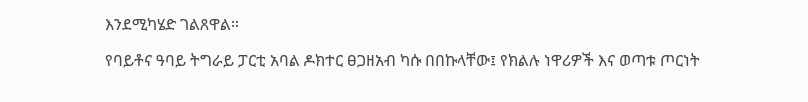እንደሚካሄድ ገልጸዋል።

የባይቶና ዓባይ ትግራይ ፓርቲ አባል ዶክተር ፀጋዘአብ ካሱ በበኩላቸው፤ የክልሉ ነዋሪዎች እና ወጣቱ ጦርነት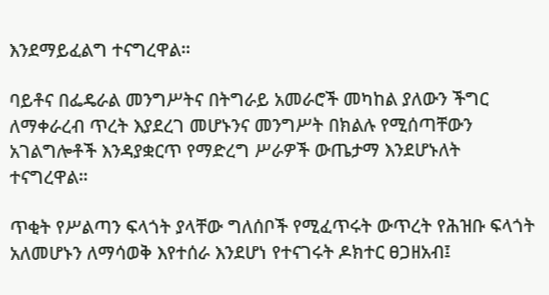እንደማይፈልግ ተናግረዋል።

ባይቶና በፌዴራል መንግሥትና በትግራይ አመራሮች መካከል ያለውን ችግር ለማቀራረብ ጥረት እያደረገ መሆኑንና መንግሥት በክልሉ የሚሰጣቸውን አገልግሎቶች እንዳያቋርጥ የማድረግ ሥራዎች ውጤታማ እንደሆኑለት ተናግረዋል።

ጥቂት የሥልጣን ፍላጎት ያላቸው ግለሰቦች የሚፈጥሩት ውጥረት የሕዝቡ ፍላጎት አለመሆኑን ለማሳወቅ እየተሰራ እንደሆነ የተናገሩት ዶክተር ፀጋዘአብ፤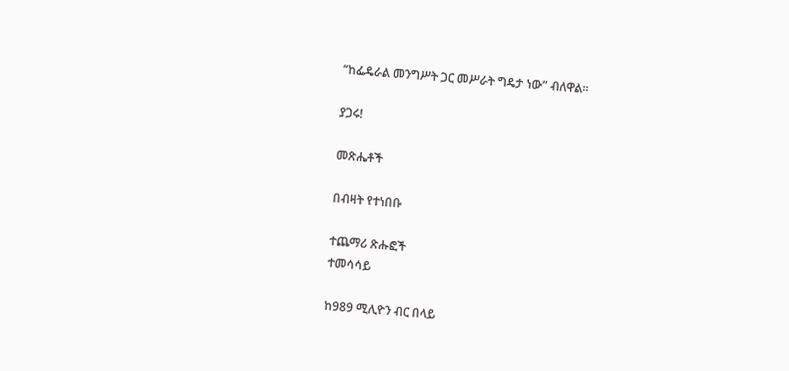“ከፌዴራል መንግሥት ጋር መሥራት ግዴታ ነው” ብለዋል፡፡

ያጋሩ!

መጽሔቶች

በብዛት የተነበቡ

ተጨማሪ ጽሑፎች
ተመሳሳይ

ከ989 ሚሊዮን ብር በላይ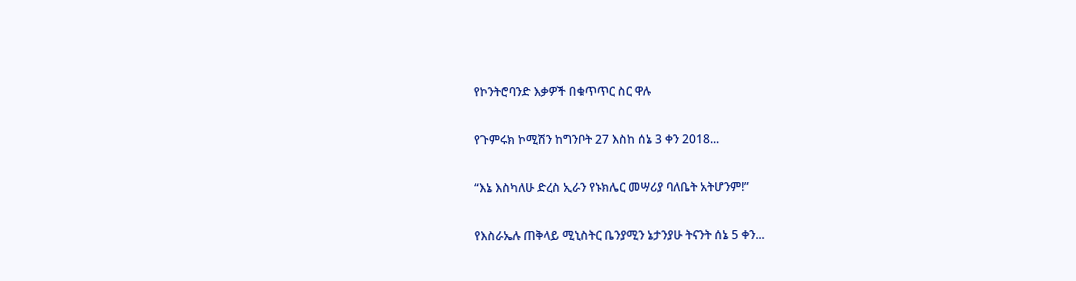የኮንትሮባንድ እቃዎች በቁጥጥር ስር ዋሉ

የጉምሩክ ኮሚሽን ከግንቦት 27 እስከ ሰኔ 3 ቀን 2018...

“እኔ እስካለሁ ድረስ ኢራን የኑክሌር መሣሪያ ባለቤት አትሆንም!”

የእስራኤሉ ጠቅላይ ሚኒስትር ቤንያሚን ኔታንያሁ ትናንት ሰኔ 5 ቀን...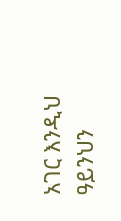አገር እንዲህ ዓይንህን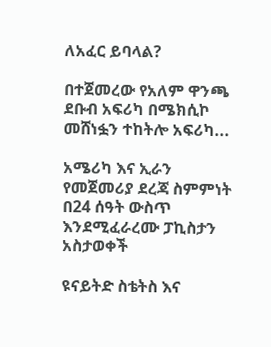ለአፈር ይባላል?

በተጀመረው የአለም ዋንጫ ደቡብ አፍሪካ በሜክሲኮ መሸነፏን ተከትሎ አፍሪካ...

አሜሪካ እና ኢራን የመጀመሪያ ደረጃ ስምምነት በ24 ሰዓት ውስጥ እንደሚፈራረሙ ፓኪስታን አስታወቀች

ዩናይትድ ስቴትስ እና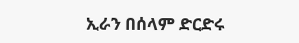ኢራን በሰላም ድርድሩ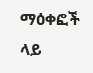ማዕቀፎች ላይ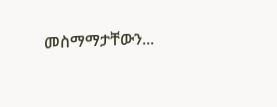መስማማታቸውን...